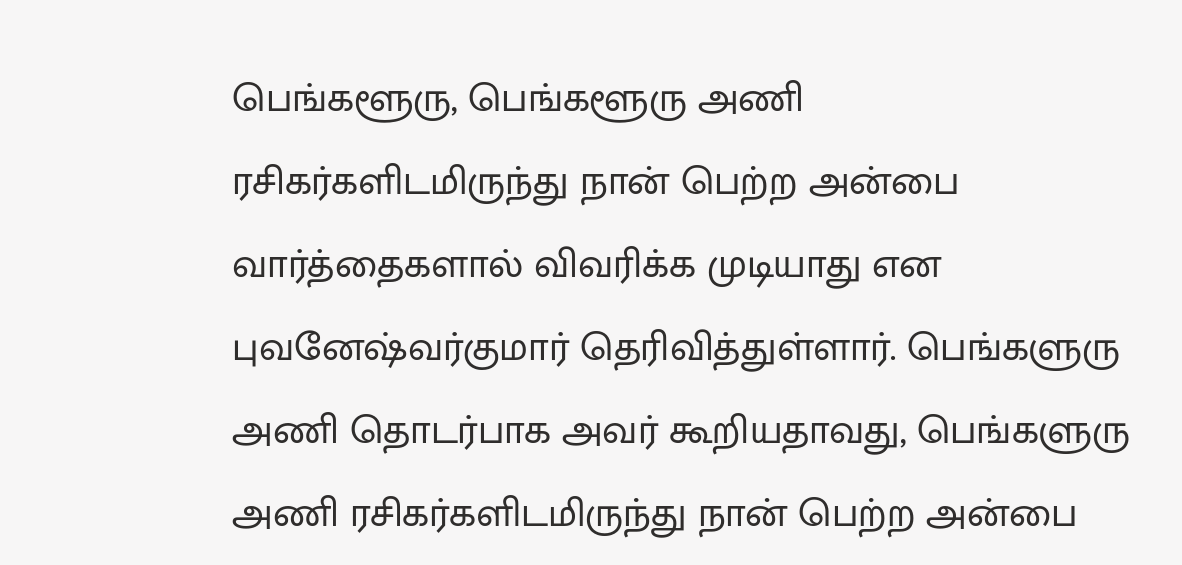பெங்களூரு, பெங்களூரு அணி ரசிகர்களிடமிருந்து நான் பெற்ற அன்பை வார்த்தைகளால் விவரிக்க முடியாது என புவனேஷ்வர்குமார் தெரிவித்துள்ளார். பெங்களுரு அணி தொடர்பாக அவர் கூறியதாவது, பெங்களுரு அணி ரசிகர்களிடமிருந்து நான் பெற்ற அன்பை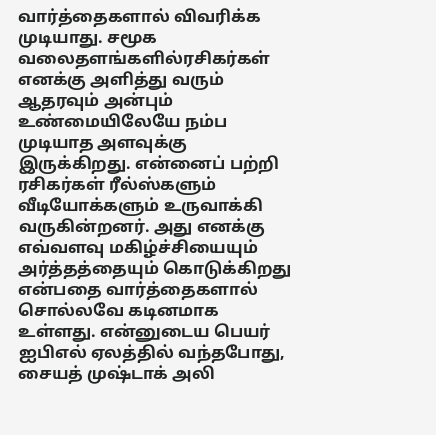வார்த்தைகளால் விவரிக்க முடியாது. சமூக வலைதளங்களில்ரசிகர்கள் எனக்கு அளித்து வரும் ஆதரவும் அன்பும் உண்மையிலேயே நம்ப முடியாத அளவுக்கு இருக்கிறது. என்னைப் பற்றி ரசிகர்கள் ரீல்ஸ்களும் வீடியோக்களும் உருவாக்கி வருகின்றனர். அது எனக்கு எவ்வளவு மகிழ்ச்சியையும் அர்த்தத்தையும் கொடுக்கிறது என்பதை வார்த்தைகளால் சொல்லவே கடினமாக உள்ளது. என்னுடைய பெயர் ஐபிஎல் ஏலத்தில் வந்தபோது, சையத் முஷ்டாக் அலி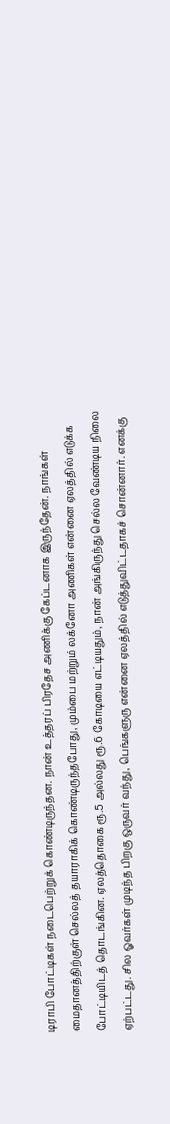டிராபி போட்டிகள் நடைபெற்றுக் கொண்டிருந்தன. நான் உத்தரப் பிரதேச அணிக்கு கேப்டனாக இருந்தேன். நாங்கள் மைதானத்திற்குள் செல்லத் தயாராகிக் கொண்டிருந்தபோது, மும்பை மற்றும் லக்னோ அணிகள் என்னை ஏலத்தில் எடுக்க போட்டியிடத் தொடங்கின. ஏலத்தொகை ரூ.5 அல்லது ரூ.6 கோடியை எட்டியதும், நான் அங்கிருந்து செல்ல வேண்டிய நிலை ஏற்பட்டது. சில ஓவர்கள் முடிந்த பிறகு ஒருவர் வந்து, பெங்களுரு என்னை ஏலத்தில் எடுத்துவிட்டதாகச் சொன்னார். எனக்கு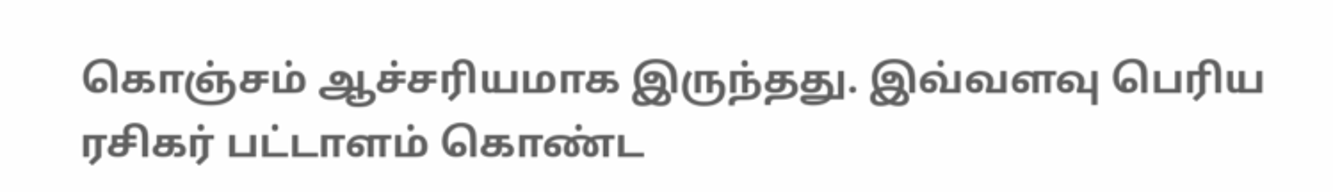கொஞ்சம் ஆச்சரியமாக இருந்தது. இவ்வளவு பெரிய ரசிகர் பட்டாளம் கொண்ட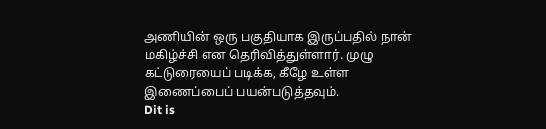அணியின் ஒரு பகுதியாக இருப்பதில் நான் மகிழ்ச்சி என தெரிவித்துள்ளார். முழு கட்டுரையைப் படிக்க, கீழே உள்ள இணைப்பைப் பயன்படுத்தவும்.
Dit is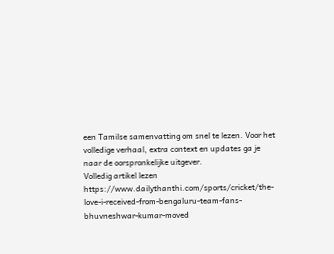een Tamilse samenvatting om snel te lezen. Voor het volledige verhaal, extra context en updates ga je naar de oorspronkelijke uitgever.
Volledig artikel lezen
https://www.dailythanthi.com/sports/cricket/the-love-i-received-from-bengaluru-team-fans-bhuvneshwar-kumar-moved